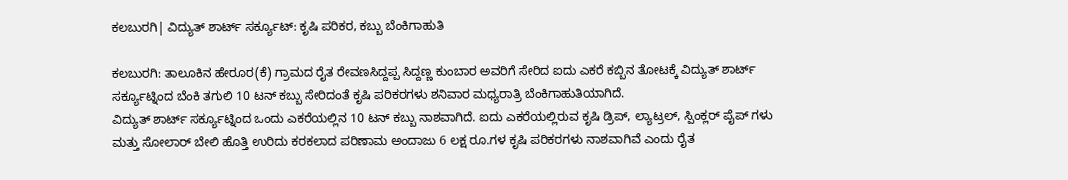ಕಲಬುರಗಿ| ವಿದ್ಯುತ್ ಶಾರ್ಟ್ ಸರ್ಕ್ಯೂಟ್: ಕೃಷಿ ಪರಿಕರ, ಕಬ್ಬು ಬೆಂಕಿಗಾಹುತಿ

ಕಲಬುರಗಿ: ತಾಲೂಕಿನ ಹೇರೂರ(ಕೆ) ಗ್ರಾಮದ ರೈತ ರೇವಣಸಿದ್ದಪ್ಪ ಸಿದ್ದಣ್ಣ ಕುಂಬಾರ ಅವರಿಗೆ ಸೇರಿದ ಐದು ಎಕರೆ ಕಬ್ಬಿನ ತೋಟಕ್ಕೆ ವಿದ್ಯುತ್ ಶಾರ್ಟ್ ಸರ್ಕ್ಯೂಟ್ನಿಂದ ಬೆಂಕಿ ತಗುಲಿ 10 ಟನ್ ಕಬ್ಬು ಸೇರಿದಂತೆ ಕೃಷಿ ಪರಿಕರಗಳು ಶನಿವಾರ ಮಧ್ಯರಾತ್ರಿ ಬೆಂಕಿಗಾಹುತಿಯಾಗಿದೆ.
ವಿದ್ಯುತ್ ಶಾರ್ಟ್ ಸರ್ಕ್ಯೂಟ್ನಿಂದ ಒಂದು ಎಕರೆಯಲ್ಲಿನ 10 ಟನ್ ಕಬ್ಬು ನಾಶವಾಗಿದೆ. ಐದು ಎಕರೆಯಲ್ಲಿರುವ ಕೃಷಿ ಡ್ರಿಪ್, ಲ್ಯಾಟ್ರಲ್, ಸ್ಪಿಂಕ್ಲರ್ ಪೈಪ್ ಗಳು ಮತ್ತು ಸೋಲಾರ್ ಬೇಲಿ ಹೊತ್ತಿ ಉರಿದು ಕರಕಲಾದ ಪರಿಣಾಮ ಅಂದಾಜು 6 ಲಕ್ಷ ರೂ.ಗಳ ಕೃಷಿ ಪರಿಕರಗಳು ನಾಶವಾಗಿವೆ ಎಂದು ರೈತ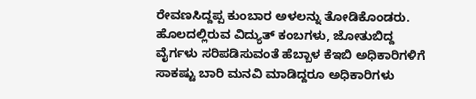ರೇವಣಸಿದ್ದಪ್ಪ ಕುಂಬಾರ ಅಳಲನ್ನು ತೋಡಿಕೊಂಡರು.
ಹೊಲದಲ್ಲಿರುವ ವಿದ್ಯುತ್ ಕಂಬಗಳು, ಜೋತುಬಿದ್ದ ವೈರ್ಗಳು ಸರಿಪಡಿಸುವಂತೆ ಹೆಬ್ಬಾಳ ಕೆಇಬಿ ಅಧಿಕಾರಿಗಳಿಗೆ ಸಾಕಷ್ಟು ಬಾರಿ ಮನವಿ ಮಾಡಿದ್ದರೂ ಅಧಿಕಾರಿಗಳು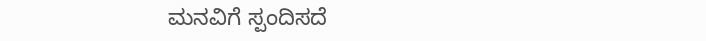ಮನವಿಗೆ ಸ್ಪಂದಿಸದೆ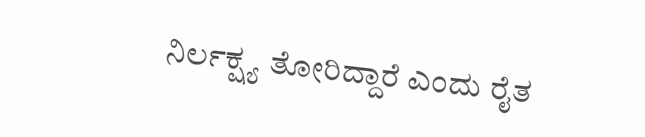ನಿರ್ಲಕ್ಷ್ಯ ತೋರಿದ್ದಾರೆ ಎಂದು ರೈತ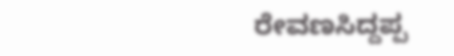ರೇವಣಸಿದ್ದಪ್ಪ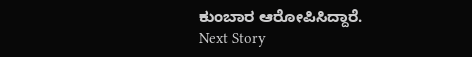ಕುಂಬಾರ ಆರೋಪಿಸಿದ್ದಾರೆ.
Next Story